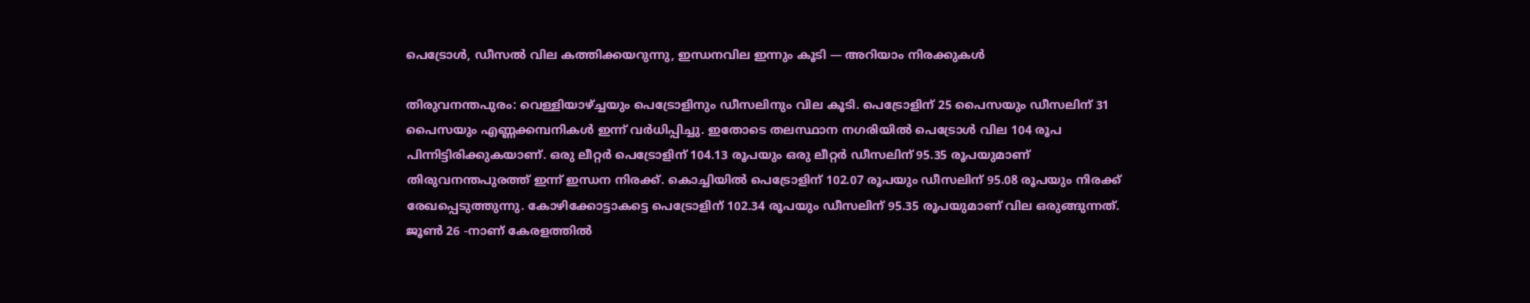പെട്രോള്‍, ഡീസല്‍ വില കത്തിക്കയറുന്നു, ഇന്ധനവില ഇന്നും കൂടി — അറിയാം നിരക്കുകള്‍

തിരുവനന്തപുരം: വെള്ളിയാഴ്ച്ചയും പെട്രോളിനും ഡീസലിനും വില കൂടി. പെട്രോളിന് 25 പൈസയും ഡീസലിന് 31 പൈസയും എണ്ണക്കമ്പനികള്‍ ഇന്ന് വര്‍ധിപ്പിച്ചു. ഇതോടെ തലസ്ഥാന നഗരിയില്‍ പെട്രോള്‍ വില 104 രൂപ പിന്നിട്ടിരിക്കുകയാണ്. ഒരു ലീറ്റര്‍ പെട്രോളിന് 104.13 രൂപയും ഒരു ലീറ്റര്‍ ഡീസലിന് 95.35 രൂപയുമാണ് തിരുവനന്തപുരത്ത് ഇന്ന് ഇന്ധന നിരക്ക്. കൊച്ചിയില്‍ പെട്രോളിന് 102.07 രൂപയും ഡീസലിന് 95.08 രൂപയും നിരക്ക് രേഖപ്പെടുത്തുന്നു. കോഴിക്കോട്ടാകട്ടെ പെട്രോളിന് 102.34 രൂപയും ഡീസലിന് 95.35 രൂപയുമാണ് വില ഒരുങ്ങുന്നത്. ജൂണ്‍ 26 -നാണ് കേരളത്തില്‍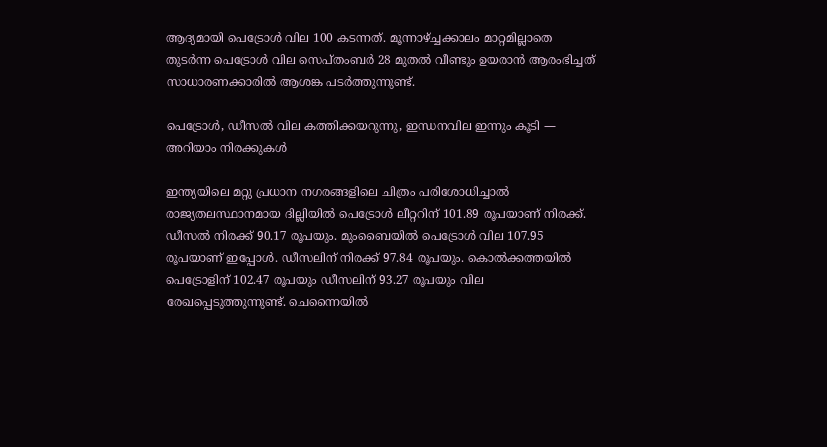ആദ്യമായി പെട്രോള്‍ വില 100 കടന്നത്. മൂന്നാഴ്ച്ചക്കാലം മാറ്റമില്ലാതെ തുടര്‍ന്ന പെട്രോള്‍ വില സെപ്തംബര്‍ 28 മുതല്‍ വീണ്ടും ഉയരാന്‍ ആരംഭിച്ചത് സാധാരണക്കാരില്‍ ആശങ്ക പടര്‍ത്തുന്നുണ്ട്.

പെട്രോള്‍, ഡീസല്‍ വില കത്തിക്കയറുന്നു, ഇന്ധനവില ഇന്നും കൂടി — അറിയാം നിരക്കുകള്‍

ഇന്ത്യയിലെ മറ്റു പ്രധാന നഗരങ്ങളിലെ ചിത്രം പരിശോധിച്ചാല്‍ രാജ്യതലസ്ഥാനമായ ദില്ലിയില്‍ പെട്രോള്‍ ലീറ്ററിന് 101.89 രൂപയാണ് നിരക്ക്. ഡീസല്‍ നിരക്ക് 90.17 രൂപയും. മുംബൈയില്‍ പെട്രോള്‍ വില 107.95 രൂപയാണ് ഇപ്പോള്‍. ഡീസലിന് നിരക്ക് 97.84 രൂപയും. കൊല്‍ക്കത്തയില്‍ പെട്രോളിന് 102.47 രൂപയും ഡീസലിന് 93.27 രൂപയും വില രേഖപ്പെടുത്തുന്നുണ്ട്. ചെന്നൈയില്‍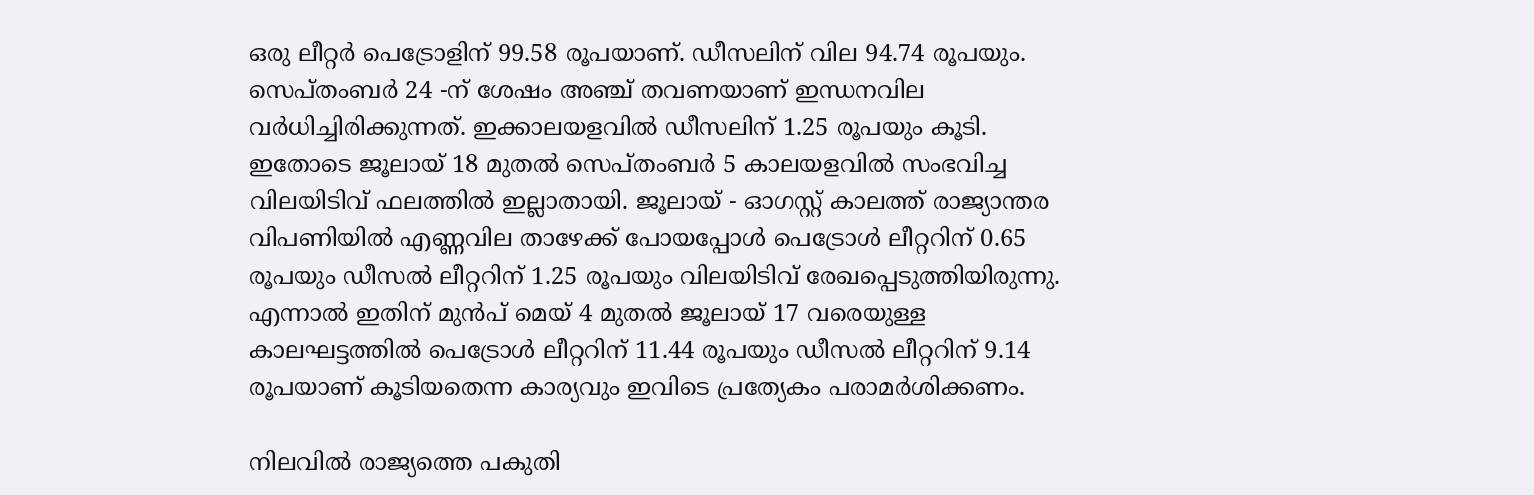ഒരു ലീറ്റര്‍ പെട്രോളിന് 99.58 രൂപയാണ്. ഡീസലിന് വില 94.74 രൂപയും. സെപ്തംബര്‍ 24 -ന് ശേഷം അഞ്ച് തവണയാണ് ഇന്ധനവില വര്‍ധിച്ചിരിക്കുന്നത്. ഇക്കാലയളവില്‍ ഡീസലിന് 1.25 രൂപയും കൂടി. ഇതോടെ ജൂലായ് 18 മുതല്‍ സെപ്തംബര്‍ 5 കാലയളവില്‍ സംഭവിച്ച വിലയിടിവ് ഫലത്തില്‍ ഇല്ലാതായി. ജൂലായ് - ഓഗസ്റ്റ് കാലത്ത് രാജ്യാന്തര വിപണിയില്‍ എണ്ണവില താഴേക്ക് പോയപ്പോള്‍ പെട്രോള്‍ ലീറ്ററിന് 0.65 രൂപയും ഡീസല്‍ ലീറ്ററിന് 1.25 രൂപയും വിലയിടിവ് രേഖപ്പെടുത്തിയിരുന്നു. എന്നാല്‍ ഇതിന് മുന്‍പ് മെയ് 4 മുതല്‍ ജൂലായ് 17 വരെയുള്ള കാലഘട്ടത്തില്‍ പെട്രോള്‍ ലീറ്ററിന് 11.44 രൂപയും ഡീസല്‍ ലീറ്ററിന് 9.14 രൂപയാണ് കൂടിയതെന്ന കാര്യവും ഇവിടെ പ്രത്യേകം പരാമര്‍ശിക്കണം.

നിലവില്‍ രാജ്യത്തെ പകുതി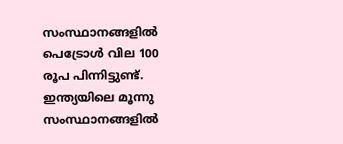സംസ്ഥാനങ്ങളില്‍ പെട്രോള്‍ വില 100 രൂപ പിന്നിട്ടുണ്ട്. ഇന്ത്യയിലെ മൂന്നു സംസ്ഥാനങ്ങളില്‍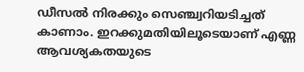ഡീസല്‍ നിരക്കും സെഞ്ച്വറിയടിച്ചത് കാണാം. ഇറക്കുമതിയിലൂടെയാണ് എണ്ണ ആവശ്യകതയുടെ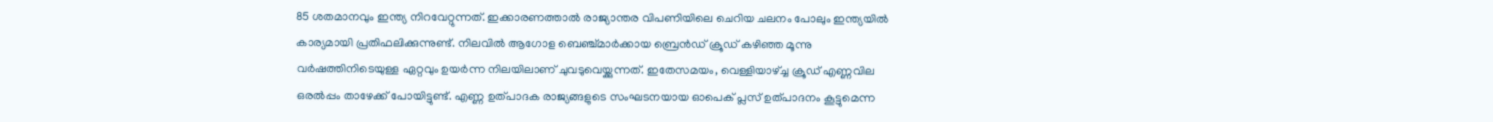85 ശതമാനവും ഇന്ത്യ നിറവേറ്റുന്നത്. ഇക്കാരണത്താല്‍ രാജ്യാന്തര വിപണിയിലെ ചെറിയ ചലനം പോലും ഇന്ത്യയില്‍ കാര്യമായി പ്രതിഫലിക്കുന്നുണ്ട്. നിലവില്‍ ആഗോള ബെഞ്ച്മാര്‍ക്കായ ബ്രെന്‍ഡ് ക്രൂഡ് കഴിഞ്ഞ മൂന്നു വര്‍ഷത്തിനിടെയുള്ള ഏറ്റവും ഉയര്‍ന്ന നിലയിലാണ് ചുവടുവെയ്ക്കുന്നത്. ഇതേസമയം, വെള്ളിയാഴ്ച്ച ക്രൂഡ് എണ്ണവില ഒരല്‍പ്പം താഴേക്ക് പോയിട്ടുണ്ട്. എണ്ണ ഉത്പാദക രാജ്യങ്ങളുടെ സംഘടനയായ ഓപെക് പ്ലസ് ഉത്പാദനം കൂട്ടുമെന്ന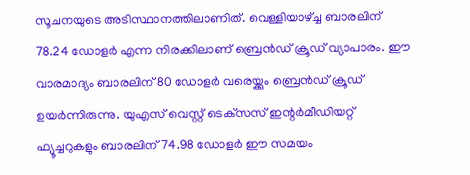സൂചനയുടെ അടിസ്ഥാനത്തിലാണിത്. വെള്ളിയാഴ്ച്ച ബാരലിന് 78.24 ഡോളര്‍ എന്ന നിരക്കിലാണ് ബ്രെന്‍ഡ് ക്രൂഡ് വ്യാപാരം. ഈ വാരമാദ്യം ബാരലിന് 80 ഡോളര്‍ വരെയ്ക്കും ബ്രെന്‍ഡ് ക്രൂഡ് ഉയര്‍ന്നിരുന്നു. യുഎസ് വെസ്റ്റ് ടെക്‌സസ് ഇന്റര്‍മീഡിയറ്റ് ഫ്യൂച്ചറുകളും ബാരലിന് 74.98 ഡോളര്‍ ഈ സമയം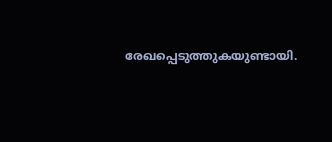രേഖപ്പെടുത്തുകയുണ്ടായി.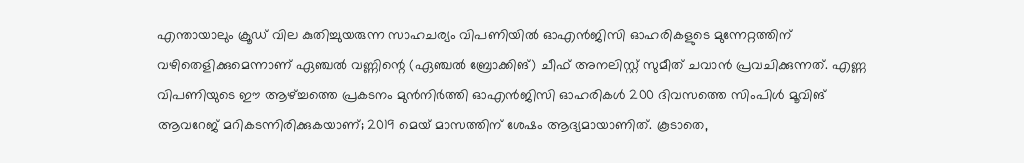എന്തായാലും ക്രൂഡ് വില കുതിച്ചുയരുന്ന സാഹചര്യം വിപണിയില്‍ ഓഎന്‍ജിസി ഓഹരികളുടെ മുന്നേറ്റത്തിന് വഴിതെളിക്കുമെന്നാണ് ഏഞ്ചല്‍ വണ്ണിന്റെ (ഏഞ്ചല്‍ ബ്രോക്കിങ്) ചീഫ് അനലിസ്റ്റ് സുമീത് ചവാന്‍ പ്രവചിക്കുന്നത്. എണ്ണ വിപണിയുടെ ഈ ആഴ്ച്ചത്തെ പ്രകടനം മുന്‍നിര്‍ത്തി ഓഎന്‍ജിസി ഓഹരികള്‍ 200 ദിവസത്തെ സിംപിള്‍ മൂവിങ് ആവറേജ് മറികടന്നിരിക്കുകയാണ്; 2019 മെയ് മാസത്തിന് ശേഷം ആദ്യമായാണിത്. കൂടാതെ,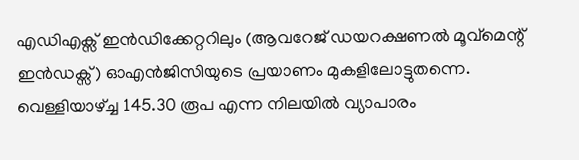എഡിഎക്സ് ഇന്‍ഡിക്കേറ്ററിലും (ആവറേജ് ഡയറക്ഷണല്‍ മൂവ്മെന്റ് ഇന്‍ഡക്സ്) ഓഎന്‍ജിസിയുടെ പ്രയാണം മുകളിലോട്ടുതന്നെ. വെള്ളിയാഴ്ച്ച 145.30 രൂപ എന്ന നിലയില്‍ വ്യാപാരം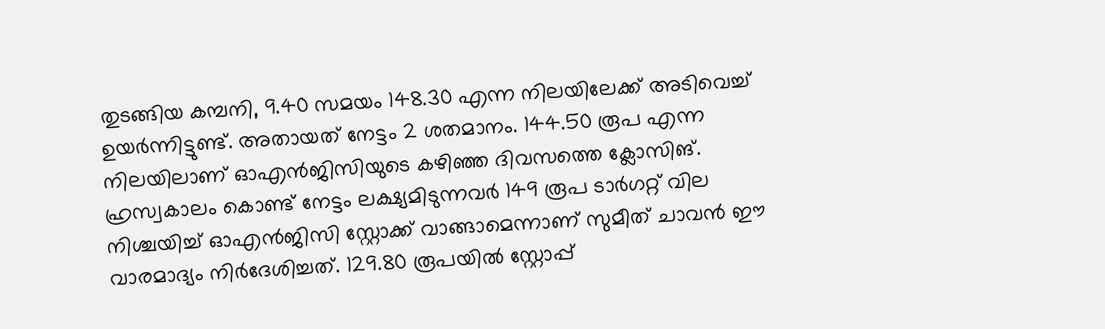തുടങ്ങിയ കമ്പനി, 9.40 സമയം 148.30 എന്ന നിലയിലേക്ക് അടിവെച്ച് ഉയര്‍ന്നിട്ടുണ്ട്. അതായത് നേട്ടം 2 ശതമാനം. 144.50 രൂപ എന്ന നിലയിലാണ് ഓഎന്‍ജിസിയുടെ കഴിഞ്ഞ ദിവസത്തെ ക്ലോസിങ്. ഹ്രസ്വകാലം കൊണ്ട് നേട്ടം ലക്ഷ്യമിടുന്നവര്‍ 149 രൂപ ടാര്‍ഗറ്റ് വില നിശ്ചയിച്ച് ഓഎന്‍ജിസി സ്റ്റോക്ക് വാങ്ങാമെന്നാണ് സുമീത് ചാവന്‍ ഈ വാരമാദ്യം നിര്‍ദേശിച്ചത്. 129.80 രൂപയില്‍ സ്റ്റോപ്പ്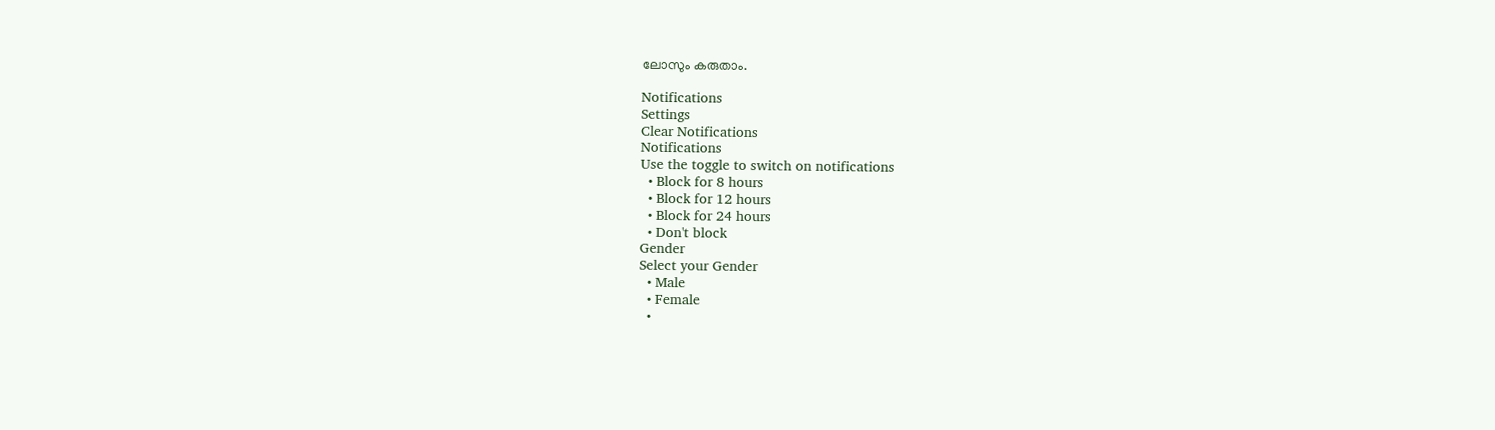ലോസും കരുതാം.

Notifications
Settings
Clear Notifications
Notifications
Use the toggle to switch on notifications
  • Block for 8 hours
  • Block for 12 hours
  • Block for 24 hours
  • Don't block
Gender
Select your Gender
  • Male
  • Female
  •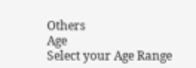Others
Age
Select your Age Range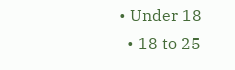• Under 18
  • 18 to 25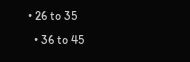• 26 to 35
  • 36 to 45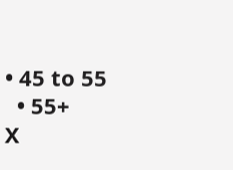• 45 to 55
  • 55+
X